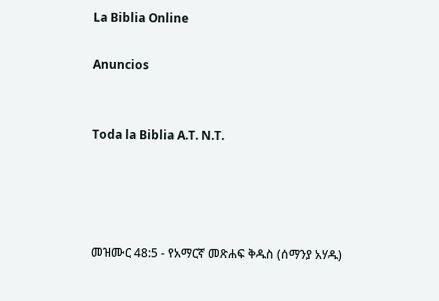La Biblia Online

Anuncios


Toda la Biblia A.T. N.T.




መዝሙር 48:5 - የአማርኛ መጽሐፍ ቅዱስ (ሰማንያ አሃዱ)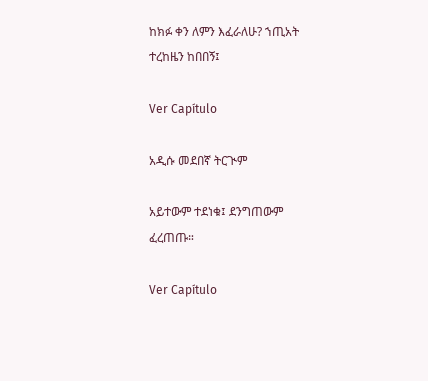ከክፉ ቀን ለምን እፈራለሁ? ኀጢአት ተረከዜን ከበበኝ፤

Ver Capítulo

አዲሱ መደበኛ ትርጒም

አይተውም ተደነቁ፤ ደንግጠውም ፈረጠጡ።

Ver Capítulo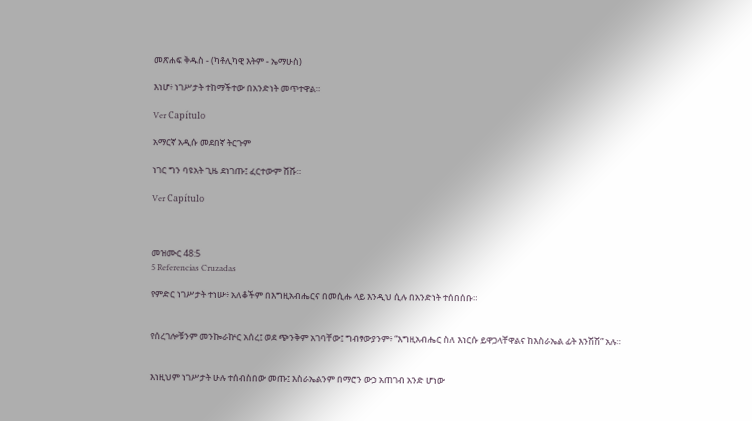መጽሐፍ ቅዱስ - (ካቶሊካዊ እትም - ኤማሁስ)

እነሆ፥ ነገሥታት ተከማችተው በአንድነት መጥተዋል።

Ver Capítulo

አማርኛ አዲሱ መደበኛ ትርጉም

ነገር ግን ባዩአት ጊዜ ደነገጡ፤ ፈርተውም ሸሹ።

Ver Capítulo



መዝሙር 48:5
5 Referencias Cruzadas

የምድር ነገሥታት ተነሡ፥ አለቆችም በእግዚአብሔርና በመሲሑ ላይ እንዲህ ሲሉ በአንድነት ተሰበሰቡ።


የሰረገሎቹንም መንኰራኵር አሰረ፤ ወደ ጭንቅም አገባቸው፤ ግብፃውያንም፥ “እግዚአብሔር ስለ እነርሱ ይዋጋላቸዋልና ከእስራኤል ፊት እንሽሽ” አሉ።


እነዚህም ነገሥታት ሁሉ ተሰብስበው መጡ፤ እስራኤልንም በማሮን ውኃ አጠገብ አንድ ሆነው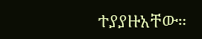ተያያዙአቸው።